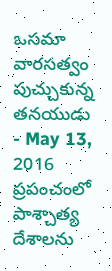ఒసమా వారసత్వం పుచ్చుకున్న తనయుడు
- May 13, 2016
ప్రపంచంలో పాశ్చాత్య దేశాలను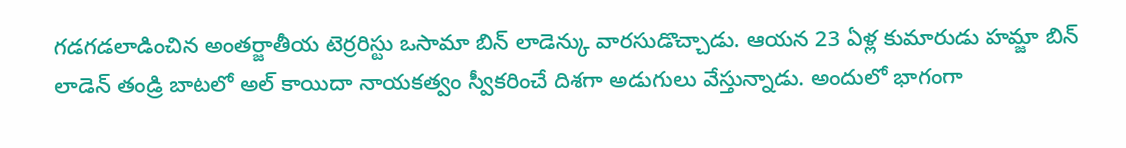గడగడలాడించిన అంతర్జాతీయ టెర్రరిస్టు ఒసామా బిన్ లాడెన్కు వారసుడొచ్చాడు. ఆయన 23 ఏళ్ల కుమారుడు హమ్జా బిన్ లాడెన్ తండ్రి బాటలో అల్ కాయిదా నాయకత్వం స్వీకరించే దిశగా అడుగులు వేస్తున్నాడు. అందులో భాగంగా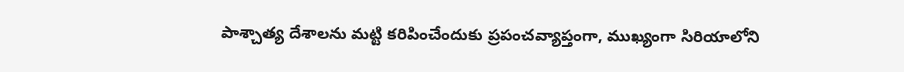పాశ్చాత్య దేశాలను మట్టి కరిపించేందుకు ప్రపంచవ్యాప్తంగా, ముఖ్యంగా సిరియాలోని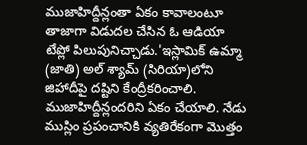ముజాహిద్దీన్లంతా ఏకం కావాలంటూ తాజాగా విడుదల చేసిన ఓ ఆడియా టేప్లో పిలుపునిచ్చాడు.'ఇస్లామిక్ ఉమ్మా (జాతి) అల్ శ్యామ్ (సిరియా)లోని జిహాదీపై దష్టిని కేంద్రీకరించాలి. ముజాహిద్దీన్లందరిని ఏకం చేయాలి. నేడు ముస్లిం ప్రపంచానికి వ్యతిరేకంగా మొత్తం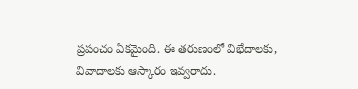ప్రపంచం ఏకమైంది. ఈ తరుణంలో విభేదాలకు, వివాదాలకు ఆస్కారం ఇవ్వరాదు.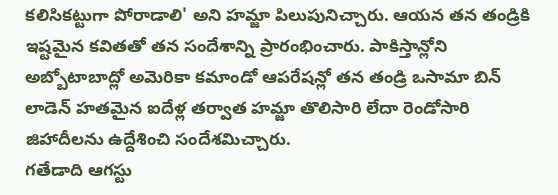కలిసికట్టుగా పోరాడాలి' అని హమ్జా పిలుపునిచ్చారు. ఆయన తన తండ్రికి ఇష్టమైన కవితతో తన సందేశాన్ని ప్రారంభించారు. పాకిస్తాన్లోని అబ్బోటాబాద్లో అమెరికా కమాండో ఆపరేషన్లో తన తండ్రి ఒసామా బిన్ లాడెన్ హతమైన ఐదేళ్ల తర్వాత హమ్జా తొలిసారి లేదా రెండోసారి జిహాదీలను ఉద్దేశించి సందేశమిచ్చారు.
గతేడాది ఆగస్టు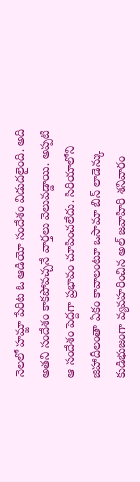నెలలో హమ్జా పేరిట ఓ ఆడియో సందేశం విడుదలైంది. అది అతని సందేశం కాకపోవచ్చనే వార్తలు వెలువడ్డాయి. అప్పటి ఆ సందేశం పెద్దగా ప్రభావం చూపించలేదు. సిరియాలోని జిహాదీలంతా ఏకం కావాలంటూ ఒసామా బిన్ లాడెన్కు కుడిభుజంగా వ్యవహరించిన అల్ జవాహిరి శనివారం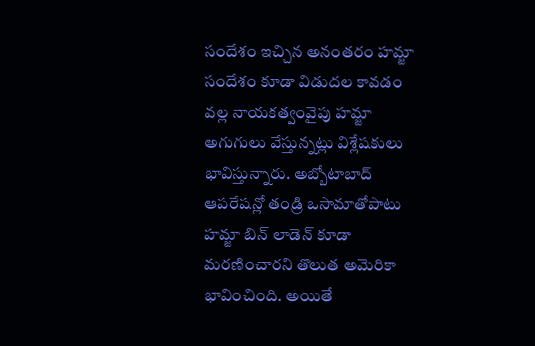సందేశం ఇచ్చిన అనంతరం హమ్జా సందేశం కూడా విడుదల కావడం వల్ల నాయకత్వంవైపు హమ్జా అగుగులు వేస్తున్నట్లు విశ్లేషకులు భావిస్తున్నారు. అబ్బోటాబాద్ ఆపరేషన్లో తండ్రి ఒసామాతోపాటు హమ్జా బిన్ లాడెన్ కూడా మరణించారని తొలుత అమెరికా భావించింది. అయితే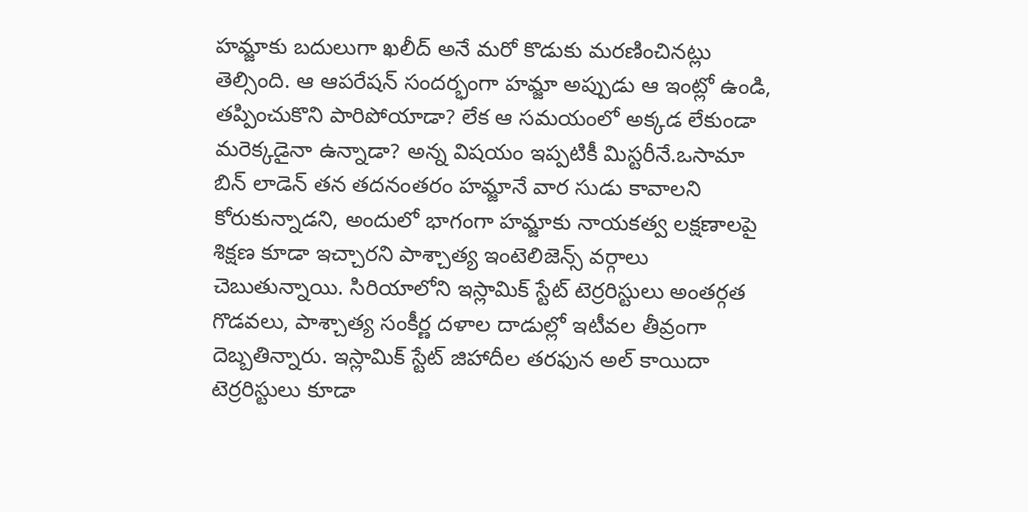హమ్జాకు బదులుగా ఖలీద్ అనే మరో కొడుకు మరణించినట్లు తెల్సింది. ఆ ఆపరేషన్ సందర్భంగా హమ్జా అప్పుడు ఆ ఇంట్లో ఉండి, తప్పించుకొని పారిపోయాడా? లేక ఆ సమయంలో అక్కడ లేకుండా మరెక్కడైనా ఉన్నాడా? అన్న విషయం ఇప్పటికీ మిస్టరీనే.ఒసామా బిన్ లాడెన్ తన తదనంతరం హమ్జానే వార సుడు కావాలని కోరుకున్నాడని, అందులో భాగంగా హమ్జాకు నాయకత్వ లక్షణాలపై శిక్షణ కూడా ఇచ్చారని పాశ్చాత్య ఇంటెలిజెన్స్ వర్గాలు చెబుతున్నాయి. సిరియాలోని ఇస్లామిక్ స్టేట్ టెర్రరిస్టులు అంతర్గత గొడవలు, పాశ్చాత్య సంకీర్ణ దళాల దాడుల్లో ఇటీవల తీవ్రంగా దెబ్బతిన్నారు. ఇస్లామిక్ స్టేట్ జిహాదీల తరఫున అల్ కాయిదా టెర్రరిస్టులు కూడా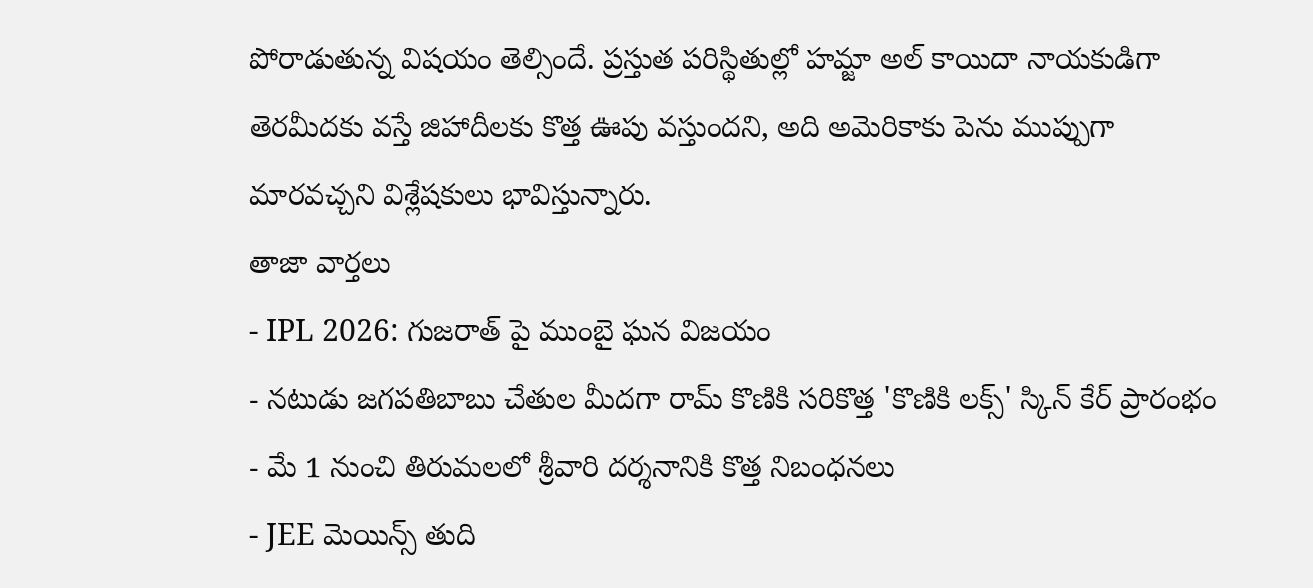పోరాడుతున్న విషయం తెల్సిందే. ప్రస్తుత పరిస్థితుల్లో హమ్జా అల్ కాయిదా నాయకుడిగా తెరమీదకు వస్తే జిహాదీలకు కొత్త ఊపు వస్తుందని, అది అమెరికాకు పెను ముప్పుగా మారవచ్చని విశ్లేషకులు భావిస్తున్నారు.
తాజా వార్తలు
- IPL 2026: గుజరాత్ పై ముంబై ఘన విజయం
- నటుడు జగపతిబాబు చేతుల మీదగా రామ్ కొణికి సరికొత్త 'కొణికి లక్స్' స్కిన్ కేర్ ప్రారంభం
- మే 1 నుంచి తిరుమలలో శ్రీవారి దర్శనానికి కొత్త నిబంధనలు
- JEE మెయిన్స్ తుది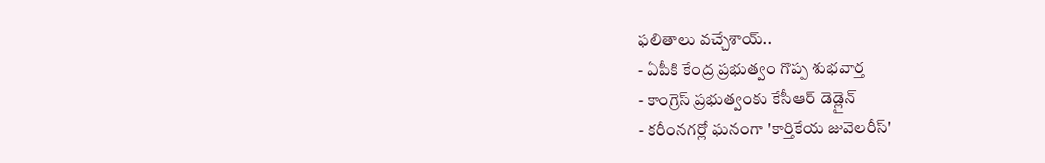ఫలితాలు వచ్చేశాయ్..
- ఏపీకి కేంద్ర ప్రభుత్వం గొప్ప శుభవార్త
- కాంగ్రెస్ ప్రభుత్వంకు కేసీఆర్ డెడ్లైన్
- కరీంనగర్లో ఘనంగా 'కార్తికేయ జువెలరీస్'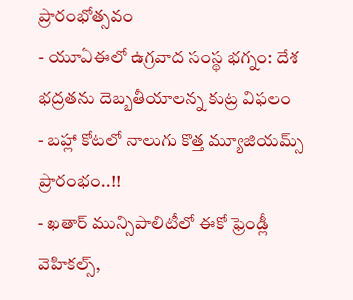ప్రారంభోత్సవం
- యూఏఈలో ఉగ్రవాద సంస్థ భగ్నం: దేశ భద్రతను దెబ్బతీయాలన్న కుట్ర విఫలం
- బహ్లా కోటలో నాలుగు కొత్త మ్యూజియమ్స్ ప్రారంభం..!!
- ఖతార్ మున్సిపాలిటీలో ఈకో ఫ్రెండ్లీ వెహికల్స్,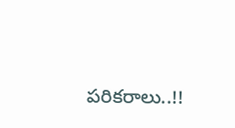పరికరాలు..!!